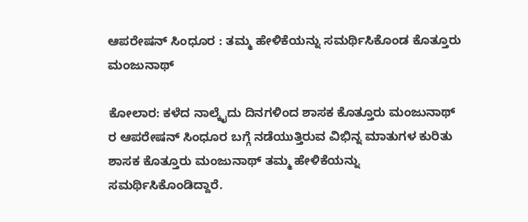ಆಪರೇಷನ್ ಸಿಂಧೂರ : ತಮ್ಮ ಹೇಳಿಕೆಯನ್ನು ಸಮರ್ಥಿಸಿಕೊಂಡ ಕೊತ್ತೂರು ಮಂಜುನಾಥ್

ಕೋಲಾರ: ಕಳೆದ ನಾಲ್ಕೈದು ದಿನಗಳಿಂದ ಶಾಸಕ ಕೊತ್ತೂರು ಮಂಜುನಾಥ್ ರ ಆಪರೇಷನ್ ಸಿಂಧೂರ ಬಗ್ಗೆ ನಡೆಯುತ್ತಿರುವ ವಿಭಿನ್ನ ಮಾತುಗಳ ಕುರಿತು ಶಾಸಕ ಕೊತ್ತೂರು ಮಂಜುನಾಥ್ ತಮ್ಮ ಹೇಳಿಕೆಯನ್ನು ಸಮರ್ಥಿಸಿಕೊಂಡಿದ್ದಾರೆ.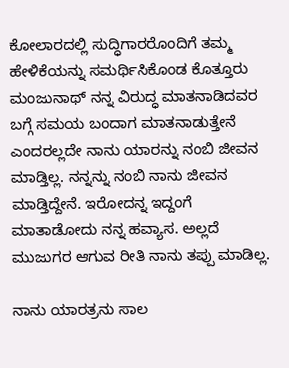ಕೋಲಾರದಲ್ಲಿ ಸುದ್ಧಿಗಾರರೊಂದಿಗೆ ತಮ್ಮ ಹೇಳಿಕೆಯನ್ನು ಸಮರ್ಥಿಸಿಕೊಂಡ ಕೊತ್ತೂರು ಮಂಜುನಾಥ್ ನನ್ನ ವಿರುದ್ಧ ಮಾತನಾಡಿದವರ ಬಗ್ಗೆ ಸಮಯ ಬಂದಾಗ ಮಾತನಾಡುತ್ತೇನೆ ಎಂದರಲ್ಲದೇ ನಾನು ಯಾರನ್ನು ನಂಬಿ ಜೀವನ ಮಾಡ್ತಿಲ್ಲ. ನನ್ನನ್ನು ನಂಬಿ ನಾನು ಜೀವನ ಮಾಡ್ತಿದ್ದೇನೆ. ಇರೋದನ್ನ ಇದ್ದಂಗೆ ಮಾತಾಡೋದು ನನ್ನ ಹವ್ಯಾಸ. ಅಲ್ಲದೆ ಮುಜುಗರ ಆಗುವ ರೀತಿ ನಾನು ತಪ್ಪು ಮಾಡಿಲ್ಲ.

ನಾನು ಯಾರತ್ರನು ಸಾಲ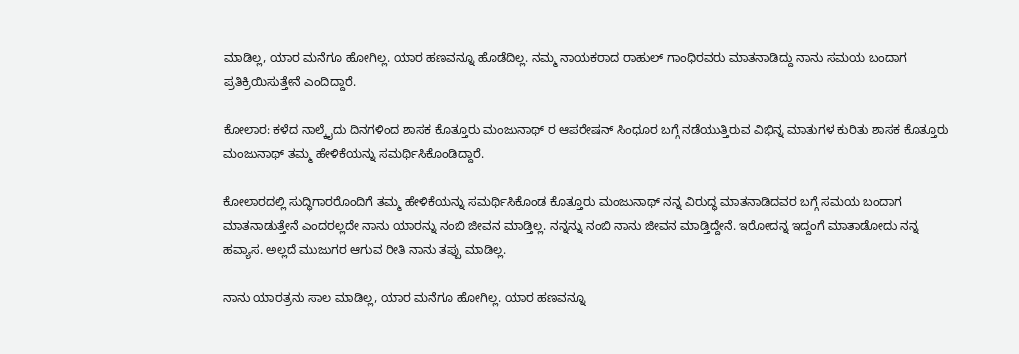ಮಾಡಿಲ್ಲ, ಯಾರ ಮನೆಗೂ ಹೋಗಿಲ್ಲ. ಯಾರ ಹಣವನ್ನೂ ಹೊಡೆದಿಲ್ಲ. ನಮ್ಮ ನಾಯಕರಾದ ರಾಹುಲ್ ಗಾಂಧಿರವರು ಮಾತನಾಡಿದ್ದು ನಾನು ಸಮಯ ಬಂದಾಗ ಪ್ರತಿಕ್ರಿಯಿಸುತ್ತೇನೆ ಎಂದಿದ್ದಾರೆ.

ಕೋಲಾರ: ಕಳೆದ ನಾಲ್ಕೈದು ದಿನಗಳಿಂದ ಶಾಸಕ ಕೊತ್ತೂರು ಮಂಜುನಾಥ್ ರ ಆಪರೇಷನ್ ಸಿಂಧೂರ ಬಗ್ಗೆ ನಡೆಯುತ್ತಿರುವ ವಿಭಿನ್ನ ಮಾತುಗಳ ಕುರಿತು ಶಾಸಕ ಕೊತ್ತೂರು ಮಂಜುನಾಥ್ ತಮ್ಮ ಹೇಳಿಕೆಯನ್ನು ಸಮರ್ಥಿಸಿಕೊಂಡಿದ್ದಾರೆ.

ಕೋಲಾರದಲ್ಲಿ ಸುದ್ಧಿಗಾರರೊಂದಿಗೆ ತಮ್ಮ ಹೇಳಿಕೆಯನ್ನು ಸಮರ್ಥಿಸಿಕೊಂಡ ಕೊತ್ತೂರು ಮಂಜುನಾಥ್ ನನ್ನ ವಿರುದ್ಧ ಮಾತನಾಡಿದವರ ಬಗ್ಗೆ ಸಮಯ ಬಂದಾಗ ಮಾತನಾಡುತ್ತೇನೆ ಎಂದರಲ್ಲದೇ ನಾನು ಯಾರನ್ನು ನಂಬಿ ಜೀವನ ಮಾಡ್ತಿಲ್ಲ. ನನ್ನನ್ನು ನಂಬಿ ನಾನು ಜೀವನ ಮಾಡ್ತಿದ್ದೇನೆ. ಇರೋದನ್ನ ಇದ್ದಂಗೆ ಮಾತಾಡೋದು ನನ್ನ ಹವ್ಯಾಸ. ಅಲ್ಲದೆ ಮುಜುಗರ ಆಗುವ ರೀತಿ ನಾನು ತಪ್ಪು ಮಾಡಿಲ್ಲ.

ನಾನು ಯಾರತ್ರನು ಸಾಲ ಮಾಡಿಲ್ಲ, ಯಾರ ಮನೆಗೂ ಹೋಗಿಲ್ಲ. ಯಾರ ಹಣವನ್ನೂ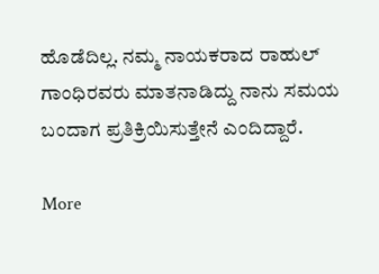ಹೊಡೆದಿಲ್ಲ. ನಮ್ಮ ನಾಯಕರಾದ ರಾಹುಲ್ ಗಾಂಧಿರವರು ಮಾತನಾಡಿದ್ದು ನಾನು ಸಮಯ ಬಂದಾಗ ಪ್ರತಿಕ್ರಿಯಿಸುತ್ತೇನೆ ಎಂದಿದ್ದಾರೆ.

More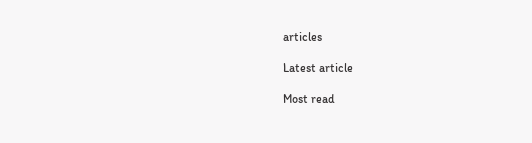articles

Latest article

Most read